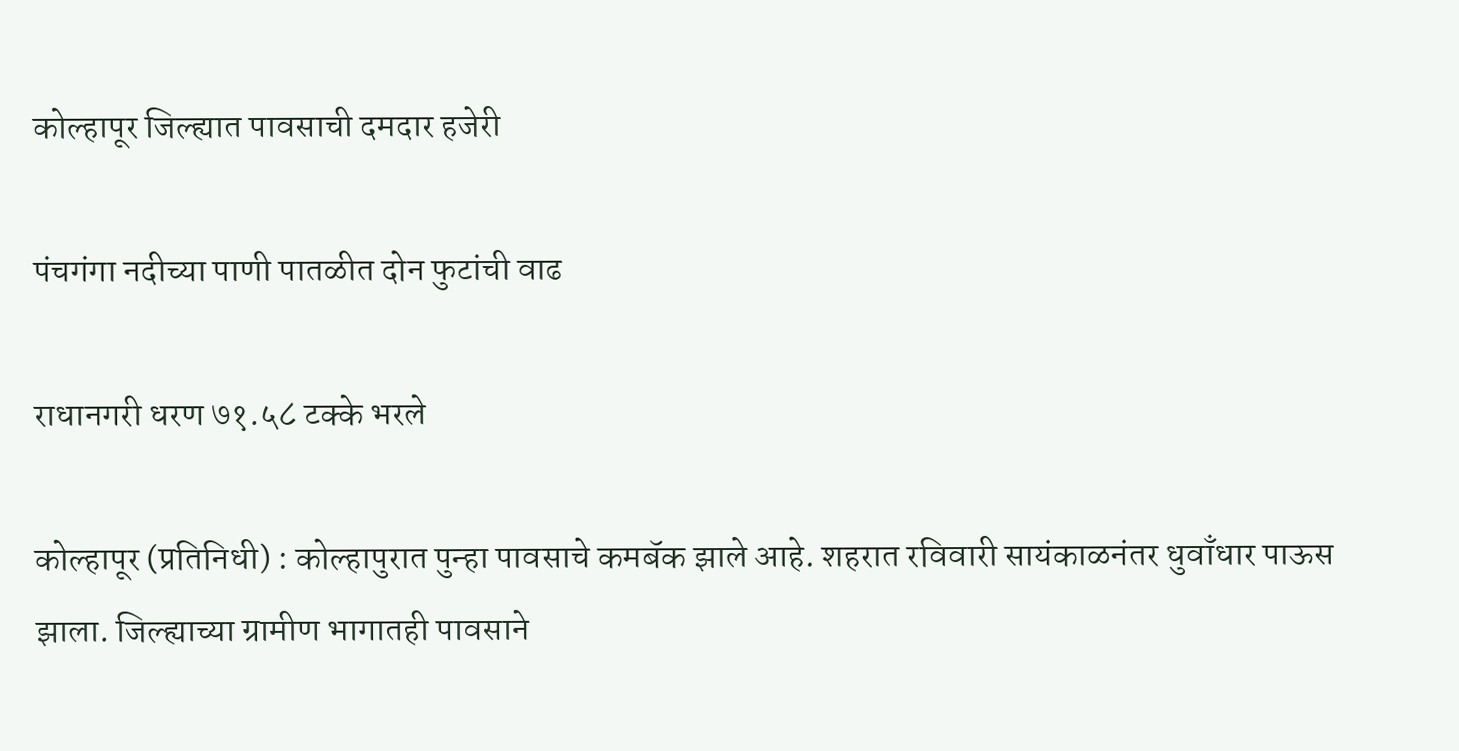कोल्हापूर जिल्ह्यात पावसाची दमदार हजेरी

पंचगंगा नदीच्या पाणी पातळीत दोन फुटांची वाढ

राधानगरी धरण ७१.५८ टक्के भरले

कोल्हापूर (प्रतिनिधी) : कोल्हापुरात पुन्हा पावसाचे कमबॅक झाले आहे. शहरात रविवारी सायंकाळनंतर धुवाँधार पाऊस झाला. जिल्ह्याच्या ग्रामीण भागातही पावसाने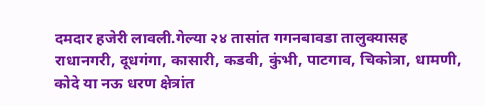दमदार हजेरी लावली.गेल्या २४ तासांत गगनबावडा तालुक्यासह राधानगरी, दूधगंगा, कासारी, कडवी, कुंभी, पाटगाव, चिकोत्रा, धामणी, कोदे या नऊ धरण क्षेत्रांत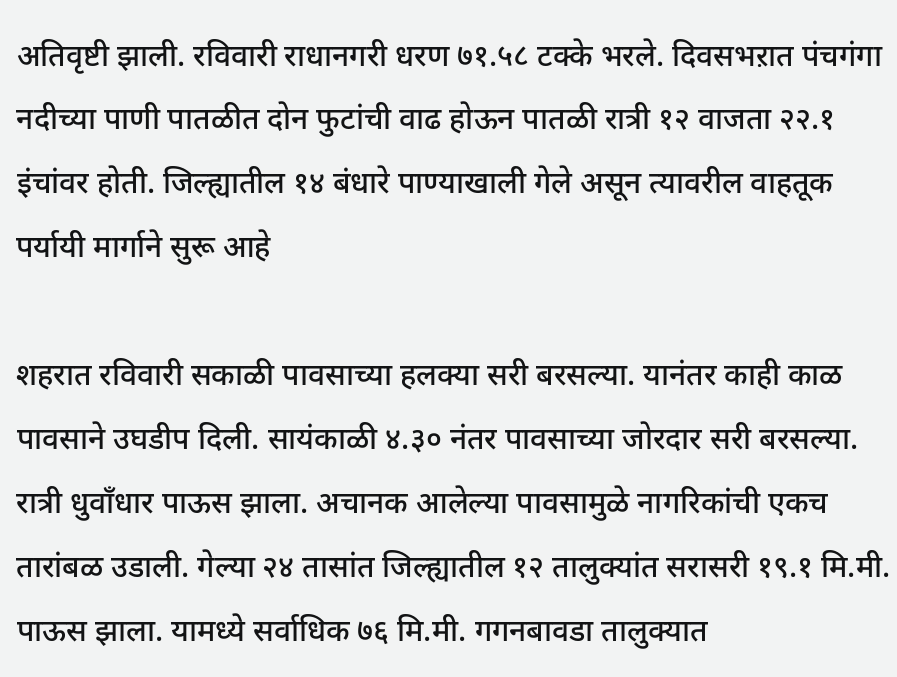अतिवृष्टी झाली. रविवारी राधानगरी धरण ७१.५८ टक्के भरले. दिवसभऱात पंचगंगा नदीच्या पाणी पातळीत दोन फुटांची वाढ होऊन पातळी रात्री १२ वाजता २२.१ इंचांवर होती. जिल्ह्यातील १४ बंधारे पाण्याखाली गेले असून त्यावरील वाहतूक पर्यायी मार्गाने सुरू आहे

शहरात रविवारी सकाळी पावसाच्या हलक्या सरी बरसल्या. यानंतर काही काळ पावसाने उघडीप दिली. सायंकाळी ४.३० नंतर पावसाच्या जोरदार सरी बरसल्या. रात्री धुवाँधार पाऊस झाला. अचानक आलेल्या पावसामुळे नागरिकांची एकच तारांबळ उडाली. गेल्या २४ तासांत जिल्ह्यातील १२ तालुक्यांत सरासरी १९.१ मि.मी. पाऊस झाला. यामध्ये सर्वाधिक ७६ मि.मी. गगनबावडा तालुक्यात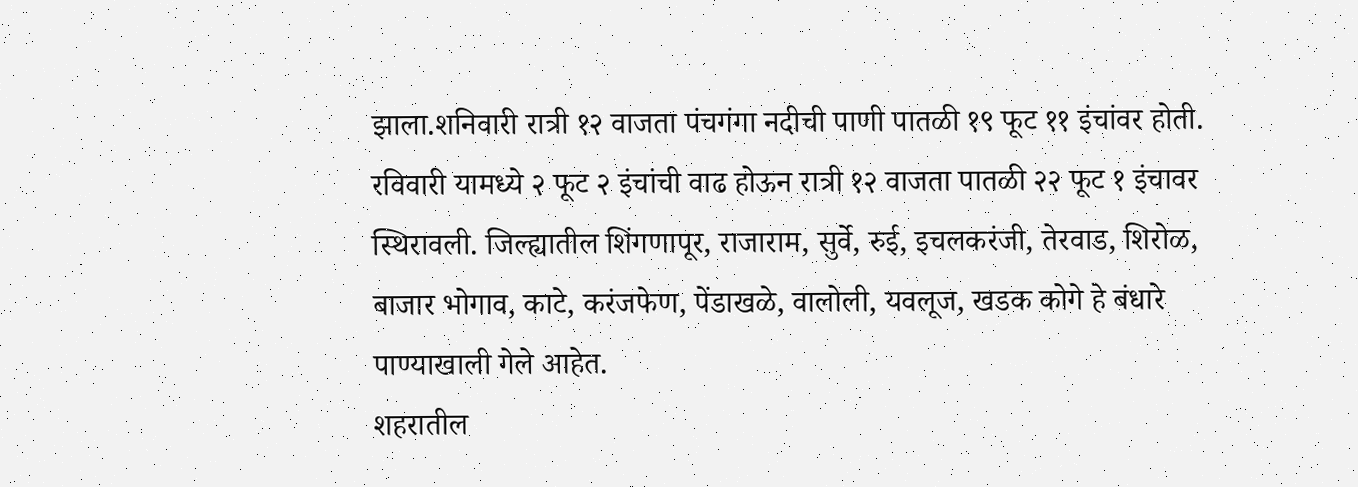झाला.शनिवारी रात्री १२ वाजता पंचगंगा नदीची पाणी पातळी १९ फूट ११ इंचांवर होती. रविवारी यामध्ये २ फूट २ इंचांची वाढ होऊन रात्री १२ वाजता पातळी २२ फूट १ इंचावर स्थिरावली. जिल्ह्यातील शिंगणापूर, राजाराम, सुर्वे, रुई, इचलकरंजी, तेरवाड, शिरोळ, बाजार भोगाव, काटे, करंजफेण, पेंडाखळे, वालोली, यवलूज, खडक कोगे हे बंधारे पाण्याखाली गेले आहेत.
शहरातील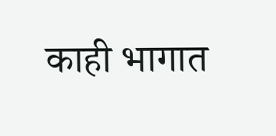काही भागात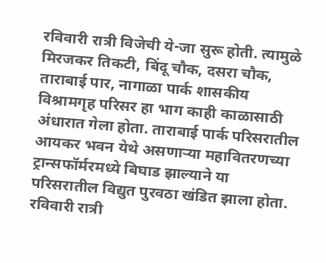रविवारी रात्री विजेची ये-जा सुरू होती. त्यामुळे मिरजकर तिकटी, बिंदू चौक, दसरा चौक, ताराबाई पार, नागाळा पार्क शासकीय विश्रामगृह परिसर हा भाग काही काळासाठी अंधारात गेला होता. ताराबाई पार्क परिसरातील आयकर भवन येथे असणाऱ्या महावितरणच्या ट्रान्सफॉर्मरमध्ये बिघाड झाल्याने या परिसरातील विद्युत पुरवठा खंडित झाला होता. रविवारी रात्री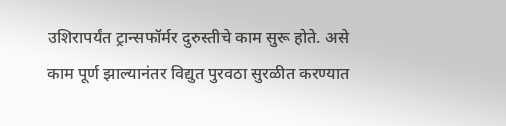उशिरापर्यंत ट्रान्सफॉर्मर दुरुस्तीचे काम सुरू होते. असे काम पूर्ण झाल्यानंतर विद्युत पुरवठा सुरळीत करण्यात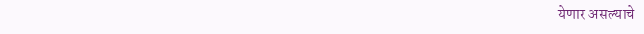येणार असल्याचे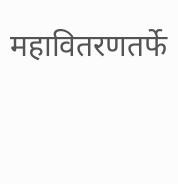महावितरणतर्फे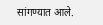सांगण्यात आले.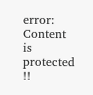error: Content is protected !!